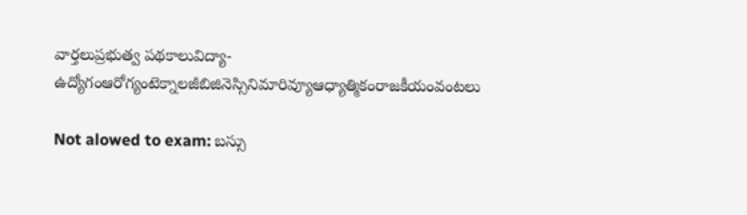వార్తలుప్రభుత్వ పథకాలువిద్యా-ఉద్యోగంఆరోగ్యంటెక్నాలజీబిజినెస్సినిమారివ్యూఆధ్యాత్మికంరాజకీయంవంటలు

Not alowed to exam: బస్సు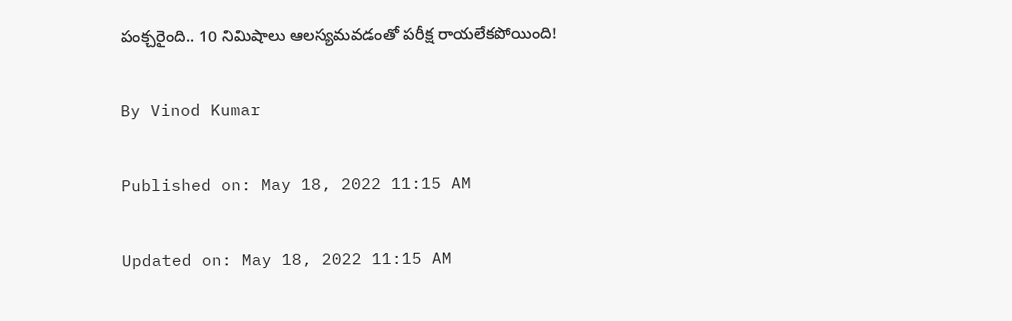పంక్చరైంది.. 10 నిమిషాలు ఆలస్యమవడంతో పరీక్ష రాయలేకపోయింది!

By Vinod Kumar

Published on: May 18, 2022 11:15 AM

Updated on: May 18, 2022 11:15 AM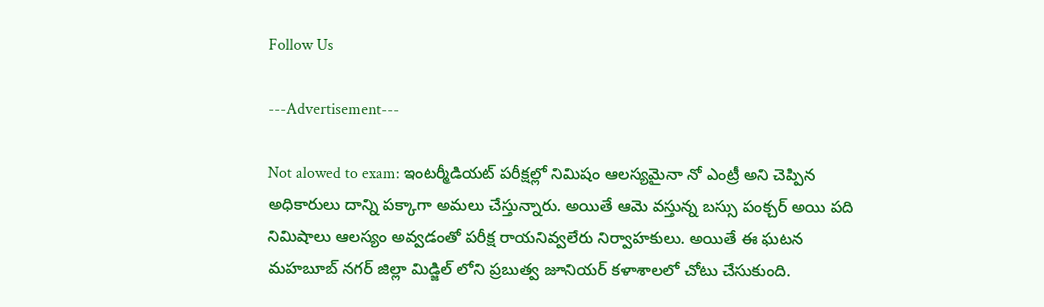Follow Us

---Advertisement---

Not alowed to exam: ఇంటర్మీడియట్ పరీక్షల్లో నిమిషం ఆలస్యమైనా నో ఎంట్రీ అని చెప్పిన అధికారులు దాన్ని పక్కాగా అమలు చేస్తున్నారు. అయితే ఆమె వస్తున్న బస్సు పంక్చర్ అయి పది నిమిషాలు ఆలస్యం అవ్వడంతో పరీక్ష రాయనివ్వలేరు నిర్వాహకులు. అయితే ఈ ఘటన మహబూబ్ నగర్ జిల్లా మిడ్జిల్ లోని ప్రబుత్వ జూనియర్ కళాశాలలో చోటు చేసుకుంది.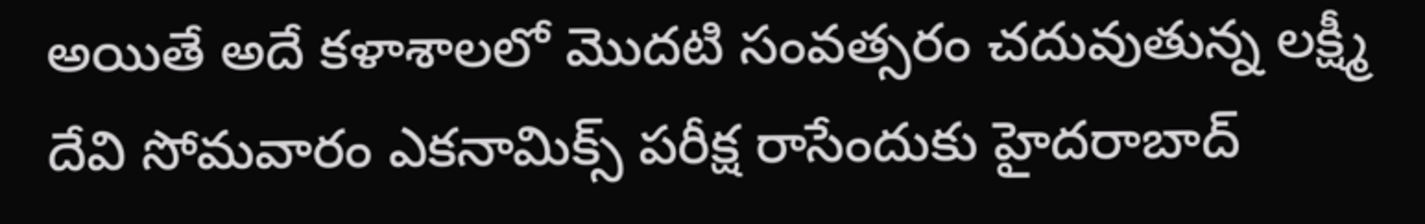అయితే అదే కళాశాలలో మొదటి సంవత్సరం చదువుతున్న లక్ష్మీ దేవి సోమవారం ఎకనామిక్స్ పరీక్ష రాసేందుకు హైదరాబాద్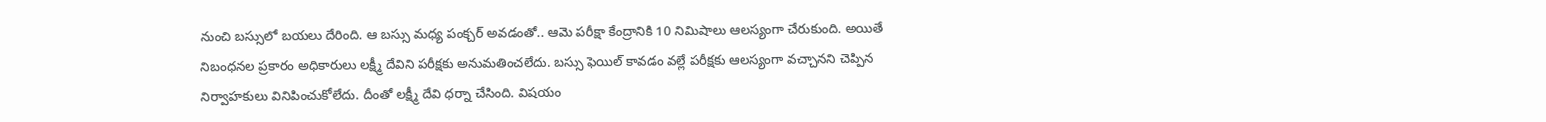నుంచి బస్సులో బయలు దేరింది. ఆ బస్సు మధ్య పంక్చర్ అవడంతో.. ఆమె పరీక్షా కేంద్రానికి 10 నిమిషాలు ఆలస్యంగా చేరుకుంది. అయితే నిబంధనల ప్రకారం అధికారులు లక్ష్మీ దేవిని పరీక్షకు అనుమతించలేదు. బస్సు ఫెయిల్ కావడం వల్లే పరీక్షకు ఆలస్యంగా వచ్చానని చెప్పిన నిర్వాహకులు వినిపించుకోలేదు. దీంతో లక్ష్మీ దేవి ధర్నా చేసింది. విషయం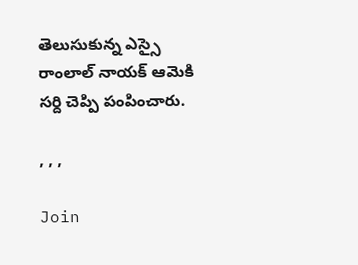తెలుసుకున్న ఎస్సై రాంలాల్ నాయక్ ఆమెకి సర్ది చెప్పి పంపించారు.

, , ,

Join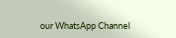our WhatsApp Channel